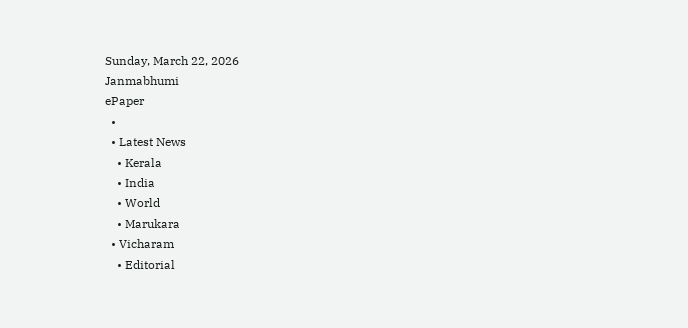Sunday, March 22, 2026
Janmabhumi
ePaper
  •
  • Latest News
    • Kerala
    • India
    • World
    • Marukara
  • Vicharam
    • Editorial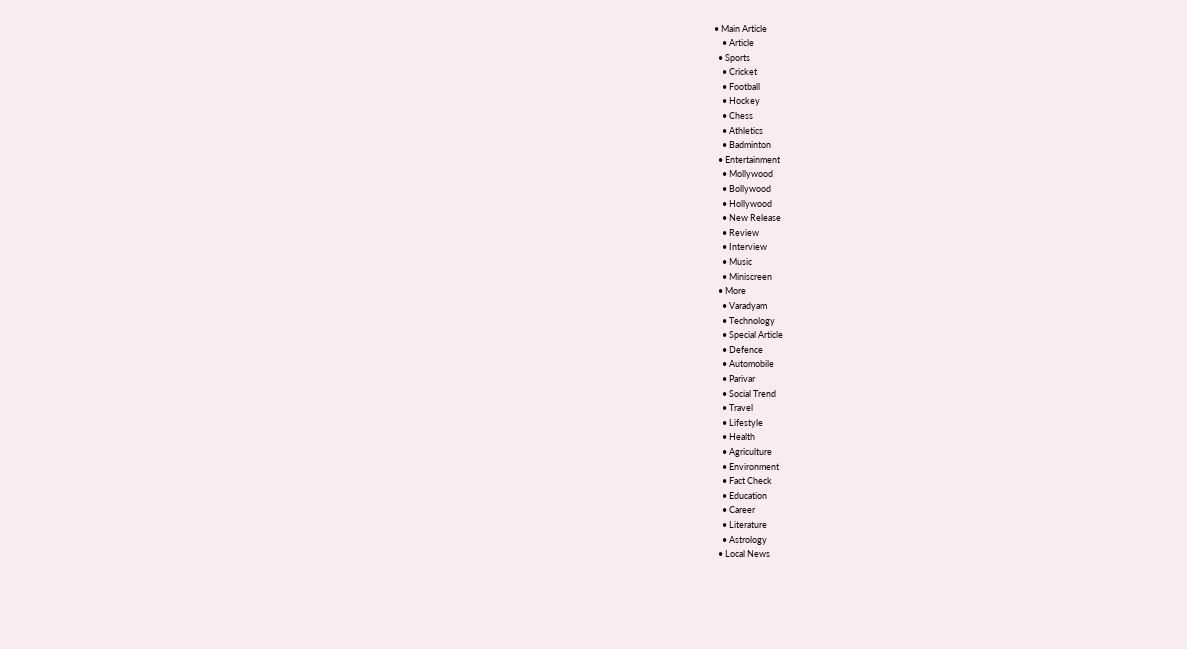• Main Article
    • Article
  • Sports
    • Cricket
    • Football
    • Hockey
    • Chess
    • Athletics
    • Badminton
  • Entertainment
    • Mollywood
    • Bollywood
    • Hollywood
    • New Release
    • Review
    • Interview
    • Music
    • Miniscreen
  • More
    • Varadyam
    • Technology
    • Special Article
    • Defence
    • Automobile
    • Parivar
    • Social Trend
    • Travel
    • Lifestyle
    • Health
    • Agriculture
    • Environment
    • Fact Check
    • Education
    • Career
    • Literature
    • Astrology
  • Local News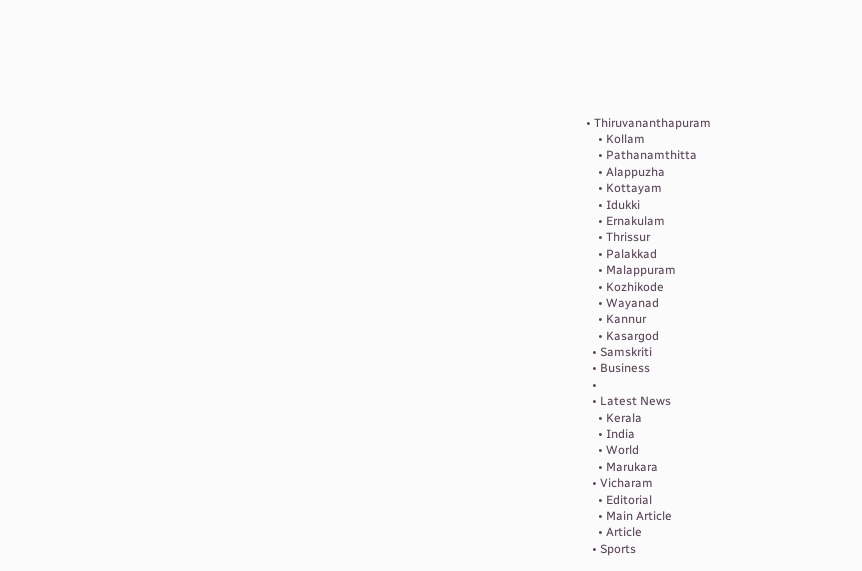• Thiruvananthapuram
    • Kollam
    • Pathanamthitta
    • Alappuzha
    • Kottayam
    • Idukki
    • Ernakulam
    • Thrissur
    • Palakkad
    • Malappuram
    • Kozhikode
    • Wayanad
    • Kannur
    • Kasargod
  • Samskriti
  • Business
  •
  • Latest News
    • Kerala
    • India
    • World
    • Marukara
  • Vicharam
    • Editorial
    • Main Article
    • Article
  • Sports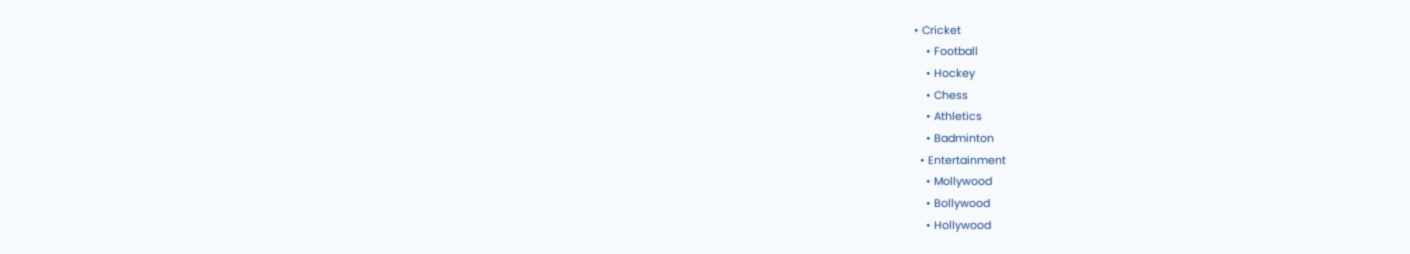• Cricket
    • Football
    • Hockey
    • Chess
    • Athletics
    • Badminton
  • Entertainment
    • Mollywood
    • Bollywood
    • Hollywood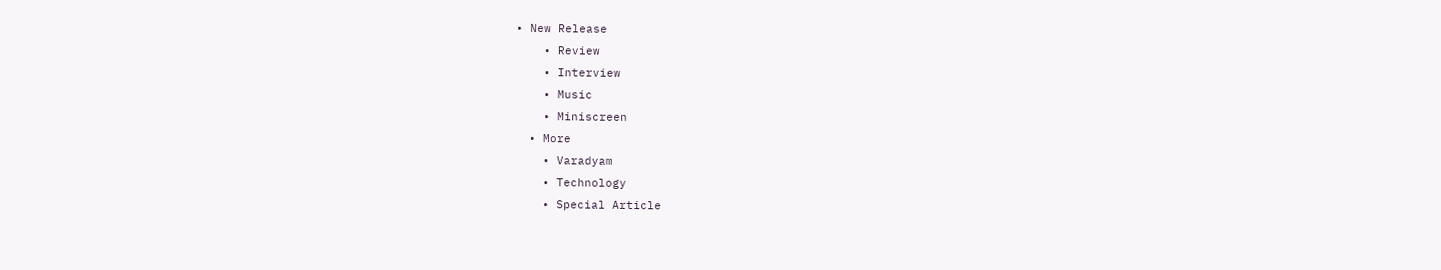• New Release
    • Review
    • Interview
    • Music
    • Miniscreen
  • More
    • Varadyam
    • Technology
    • Special Article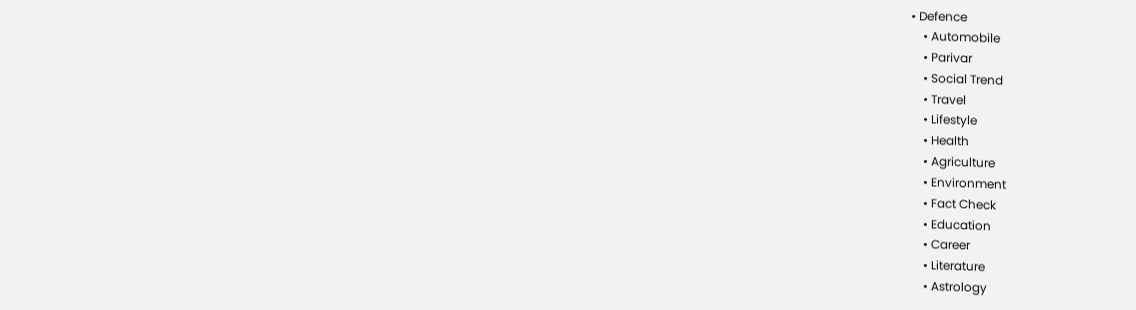• Defence
    • Automobile
    • Parivar
    • Social Trend
    • Travel
    • Lifestyle
    • Health
    • Agriculture
    • Environment
    • Fact Check
    • Education
    • Career
    • Literature
    • Astrology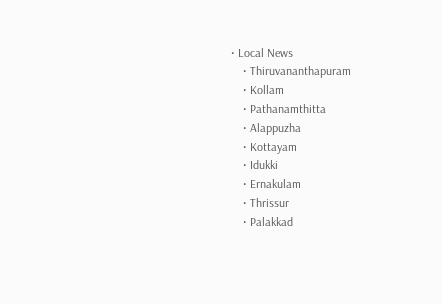• Local News
    • Thiruvananthapuram
    • Kollam
    • Pathanamthitta
    • Alappuzha
    • Kottayam
    • Idukki
    • Ernakulam
    • Thrissur
    • Palakkad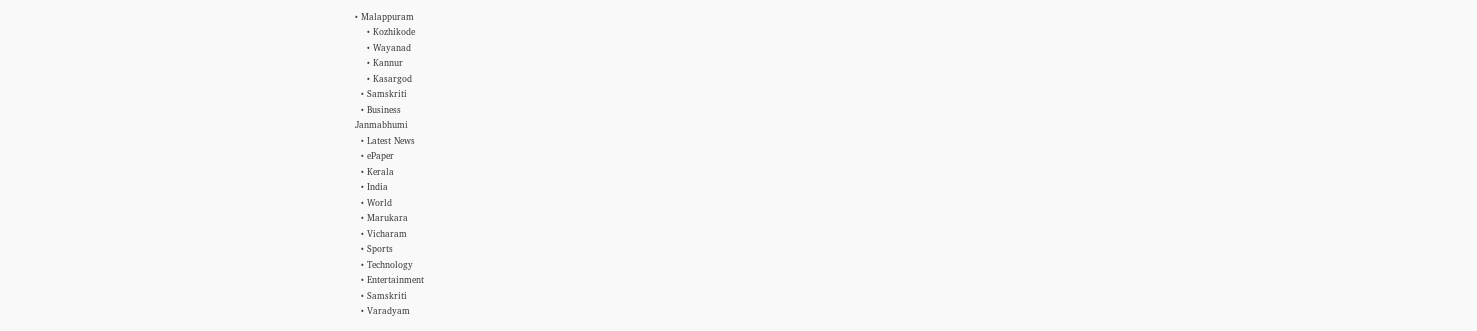• Malappuram
    • Kozhikode
    • Wayanad
    • Kannur
    • Kasargod
  • Samskriti
  • Business
Janmabhumi
  • Latest News
  • ePaper
  • Kerala
  • India
  • World
  • Marukara
  • Vicharam
  • Sports
  • Technology
  • Entertainment
  • Samskriti
  • Varadyam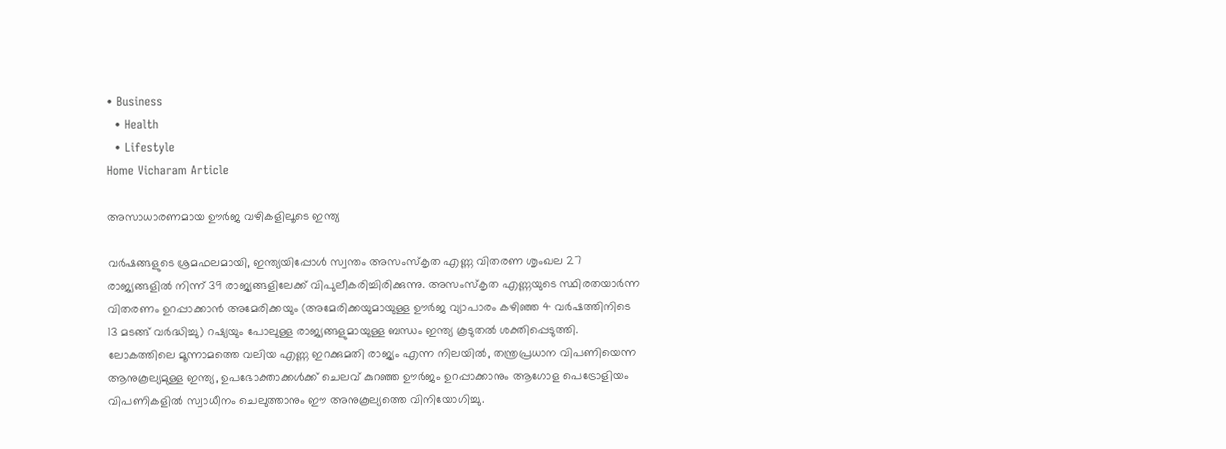• Business
  • Health
  • Lifestyle
Home Vicharam Article

അസാധാരണമായ ഊര്‍ജ വഴികളിലൂടെ ഇന്ത്യ

വര്‍ഷങ്ങളുടെ ശ്രമഫലമായി, ഇന്ത്യയിപ്പോള്‍ സ്വന്തം അസംസ്‌കൃത എണ്ണ വിതരണ ശൃംഖല 27 രാജ്യങ്ങളില്‍ നിന്ന് 39 രാജ്യങ്ങളിലേക്ക് വിപുലീകരിച്ചിരിക്കുന്നു. അസംസ്‌കൃത എണ്ണയുടെ സ്ഥിരതയാര്‍ന്ന വിതരണം ഉറപ്പാക്കാന്‍ അമേരിക്കയും (അമേരിക്കയുമായുള്ള ഊര്‍ജ വ്യാപാരം കഴിഞ്ഞ 4 വര്‍ഷത്തിനിടെ 13 മടങ്ങ് വര്‍ദ്ധിച്ചു) റഷ്യയും പോലുള്ള രാജ്യങ്ങളുമായുള്ള ബന്ധം ഇന്ത്യ കൂടുതല്‍ ശക്തിപ്പെടുത്തി. ലോകത്തിലെ മൂന്നാമത്തെ വലിയ എണ്ണ ഇറക്കുമതി രാജ്യം എന്ന നിലയില്‍, തന്ത്രപ്രധാന വിപണിയെന്ന ആനുകൂല്യമുള്ള ഇന്ത്യ, ഉപഭോക്താക്കള്‍ക്ക് ചെലവ് കുറഞ്ഞ ഊര്‍ജം ഉറപ്പാക്കാനും ആഗോള പെട്രോളിയം വിപണികളില്‍ സ്വാധീനം ചെലുത്താനും ഈ അനുകൂല്യത്തെ വിനിയോഗിച്ചു.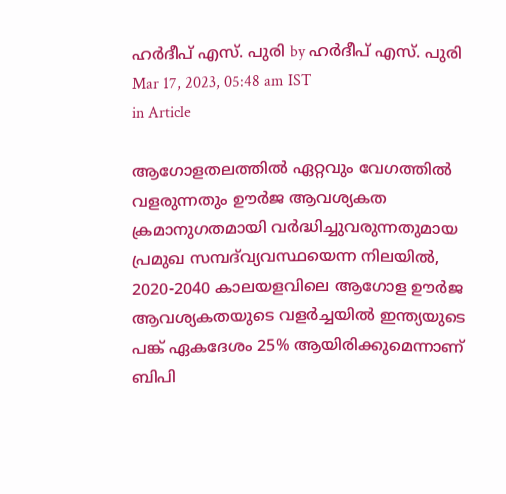ഹര്‍ദീപ് എസ്. പുരി by ഹര്‍ദീപ് എസ്. പുരി
Mar 17, 2023, 05:48 am IST
in Article

ആഗോളതലത്തില്‍ ഏറ്റവും വേഗത്തില്‍ വളരുന്നതും ഊര്‍ജ ആവശ്യകത ക്രമാനുഗതമായി വര്‍ദ്ധിച്ചുവരുന്നതുമായ പ്രമുഖ സമ്പദ്‌വ്യവസ്ഥയെന്ന നിലയില്‍, 2020-2040 കാലയളവിലെ ആഗോള ഊര്‍ജ ആവശ്യകതയുടെ വളര്‍ച്ചയില്‍ ഇന്ത്യയുടെ പങ്ക് ഏകദേശം 25% ആയിരിക്കുമെന്നാണ് ബിപി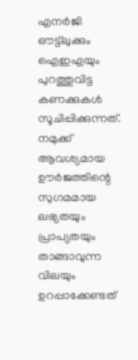എനര്‍ജി ഔട്ട്‌ലുക്കും ഐഇഎയും പുറത്തുവിട്ട കണക്കുകള്‍ സൂചിപ്പിക്കുന്നത്. നമുക്ക്   ആവശ്യമായ ഊര്‍ജത്തിന്റെ സുഗമമായ ലഭ്യതയും പ്രാപ്യതയും താങ്ങാവുന്ന വിലയും ഉറപ്പാക്കേണ്ടത്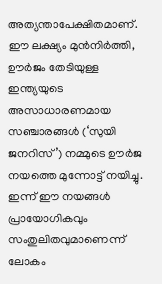അത്യന്താപേക്ഷിതമാണ്. ഈ ലക്ഷ്യം മുന്‍നിര്‍ത്തി, ഊര്‍ജം തേടിയുള്ള ഇന്ത്യയുടെ അസാധാരണമായ സഞ്ചാരങ്ങള്‍ (‘സുയി ജനറിസ്’) നമ്മുടെ ഊര്‍ജ നയത്തെ മുന്നോട്ട് നയിച്ചു. ഇന്ന് ഈ നയങ്ങള്‍ പ്രായോഗികവും സംതുലിതവുമാണെന്ന് ലോകം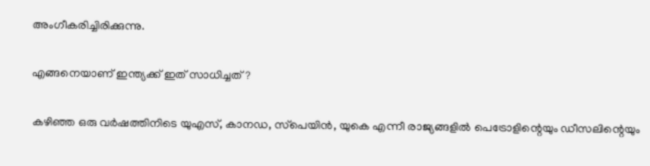അംഗീകരിച്ചിരിക്കുന്നു.

എങ്ങനെയാണ് ഇന്ത്യക്ക് ഇത് സാധിച്ചത്?

കഴിഞ്ഞ ഒരു വര്‍ഷത്തിനിടെ യുഎസ്, കാനഡ, സ്‌പെയിന്‍, യുകെ എന്നീ രാജ്യങ്ങളില്‍ പെട്രോളിന്റെയും ഡീസലിന്റെയും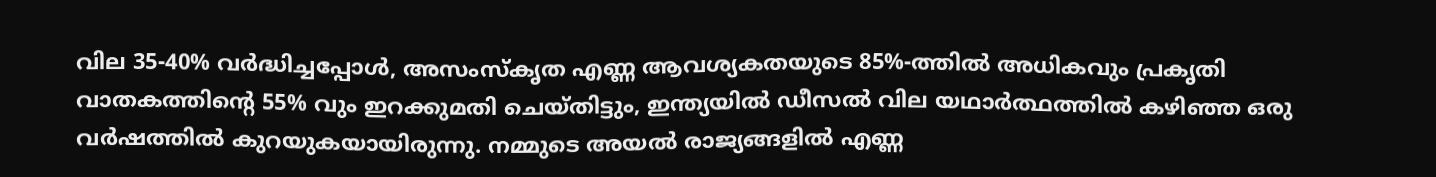വില 35-40% വര്‍ദ്ധിച്ചപ്പോള്‍, അസംസ്‌കൃത എണ്ണ ആവശ്യകതയുടെ 85%-ത്തില്‍ അധികവും പ്രകൃതി വാതകത്തിന്റെ 55% വും ഇറക്കുമതി ചെയ്തിട്ടും, ഇന്ത്യയില്‍ ഡീസല്‍ വില യഥാര്‍ത്ഥത്തില്‍ കഴിഞ്ഞ ഒരു വര്‍ഷത്തില്‍ കുറയുകയായിരുന്നു. നമ്മുടെ അയല്‍ രാജ്യങ്ങളില്‍ എണ്ണ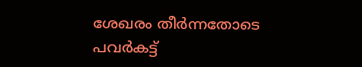ശേഖരം തീര്‍ന്നതോടെ പവര്‍കട്ട്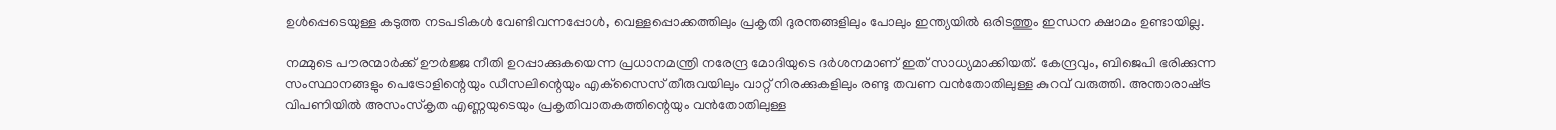ഉള്‍പ്പെടെയുള്ള കടുത്ത നടപടികള്‍ വേണ്ടിവന്നപ്പോള്‍, വെള്ളപ്പൊക്കത്തിലും പ്രകൃതി ദുരന്തങ്ങളിലും പോലും ഇന്ത്യയില്‍ ഒരിടത്തും ഇന്ധന ക്ഷാമം ഉണ്ടായില്ല.

നമ്മുടെ പൗരന്മാര്‍ക്ക് ഊര്‍ജ്ജ നീതി ഉറപ്പാക്കുകയെന്ന പ്രധാനമന്ത്രി നരേന്ദ്ര മോദിയുടെ ദര്‍ശനമാണ് ഇത് സാധ്യമാക്കിയത്. കേന്ദ്രവും, ബിജെപി ഭരിക്കുന്ന സംസ്ഥാനങ്ങളും പെട്രോളിന്റെയും ഡീസലിന്റെയും എക്‌സൈസ് തീരുവയിലും വാറ്റ് നിരക്കുകളിലും രണ്ടു തവണ വന്‍തോതിലുള്ള കുറവ് വരുത്തി. അന്താരാഷ്‌ട്ര വിപണിയില്‍ അസംസ്‌കൃത എണ്ണയുടെയും പ്രകൃതിവാതകത്തിന്റെയും വന്‍തോതിലുള്ള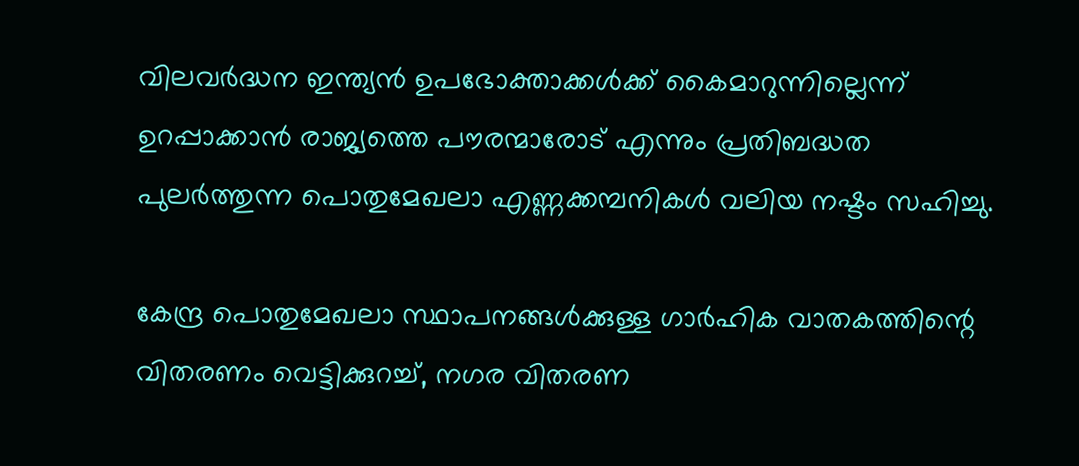വിലവര്‍ദ്ധന ഇന്ത്യന്‍ ഉപഭോക്താക്കള്‍ക്ക് കൈമാറുന്നില്ലെന്ന് ഉറപ്പാക്കാന്‍ രാജ്യത്തെ പൗരന്മാരോട് എന്നും പ്രതിബദ്ധത പുലര്‍ത്തുന്ന പൊതുമേഖലാ എണ്ണക്കമ്പനികള്‍ വലിയ നഷ്ടം സഹിച്ചു.

കേന്ദ്ര പൊതുമേഖലാ സ്ഥാപനങ്ങള്‍ക്കുള്ള ഗാര്‍ഹിക വാതകത്തിന്റെ വിതരണം വെട്ടിക്കുറച്ച്, നഗര വിതരണ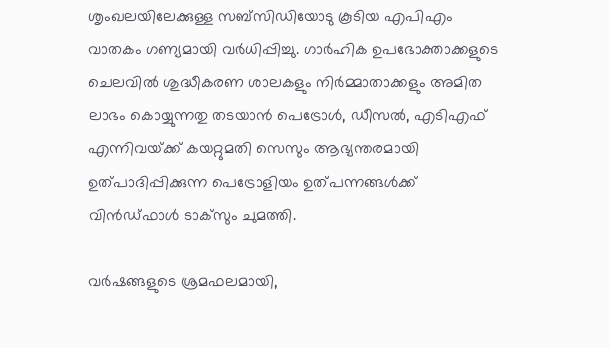ശൃംഖലയിലേക്കുള്ള സബ്‌സിഡിയോടു കൂടിയ എപിഎം വാതകം ഗണ്യമായി വര്‍ധിപ്പിച്ചു. ഗാര്‍ഹിക ഉപഭോക്താക്കളുടെ ചെലവില്‍ ശുദ്ധീകരണ ശാലകളും നിര്‍മ്മാതാക്കളും അമിത ലാഭം കൊയ്യുന്നതു തടയാന്‍ പെട്രോള്‍, ഡീസല്‍, എടിഎഫ് എന്നിവയ്‌ക്ക് കയറ്റുമതി സെസും ആഭ്യന്തരമായി ഉത്പാദിപ്പിക്കുന്ന പെട്രോളിയം ഉത്പന്നങ്ങള്‍ക്ക് വിന്‍ഡ്ഫാള്‍ ടാക്‌സും ചുമത്തി.

വര്‍ഷങ്ങളുടെ ശ്രമഫലമായി,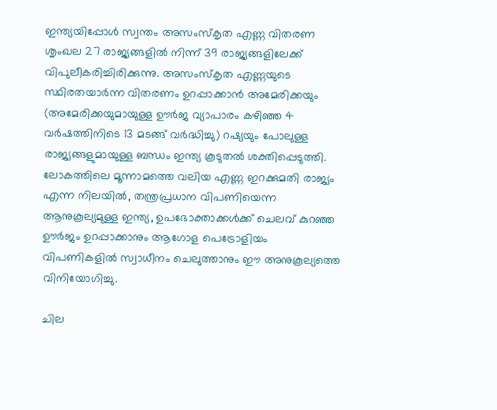ഇന്ത്യയിപ്പോള്‍ സ്വന്തം അസംസ്‌കൃത എണ്ണ വിതരണ ശൃംഖല 27 രാജ്യങ്ങളില്‍ നിന്ന് 39 രാജ്യങ്ങളിലേക്ക് വിപുലീകരിച്ചിരിക്കുന്നു. അസംസ്‌കൃത എണ്ണയുടെ സ്ഥിരതയാര്‍ന്ന വിതരണം ഉറപ്പാക്കാന്‍ അമേരിക്കയും (അമേരിക്കയുമായുള്ള ഊര്‍ജ വ്യാപാരം കഴിഞ്ഞ 4 വര്‍ഷത്തിനിടെ 13 മടങ്ങ് വര്‍ദ്ധിച്ചു) റഷ്യയും പോലുള്ള രാജ്യങ്ങളുമായുള്ള ബന്ധം ഇന്ത്യ കൂടുതല്‍ ശക്തിപ്പെടുത്തി. ലോകത്തിലെ മൂന്നാമത്തെ വലിയ എണ്ണ ഇറക്കുമതി രാജ്യം എന്ന നിലയില്‍, തന്ത്രപ്രധാന വിപണിയെന്ന ആനുകൂല്യമുള്ള ഇന്ത്യ, ഉപഭോക്താക്കള്‍ക്ക് ചെലവ് കുറഞ്ഞ ഊര്‍ജം ഉറപ്പാക്കാനും ആഗോള പെട്രോളിയം വിപണികളില്‍ സ്വാധീനം ചെലുത്താനും ഈ അനുകൂല്യത്തെ വിനിയോഗിച്ചു.

ചില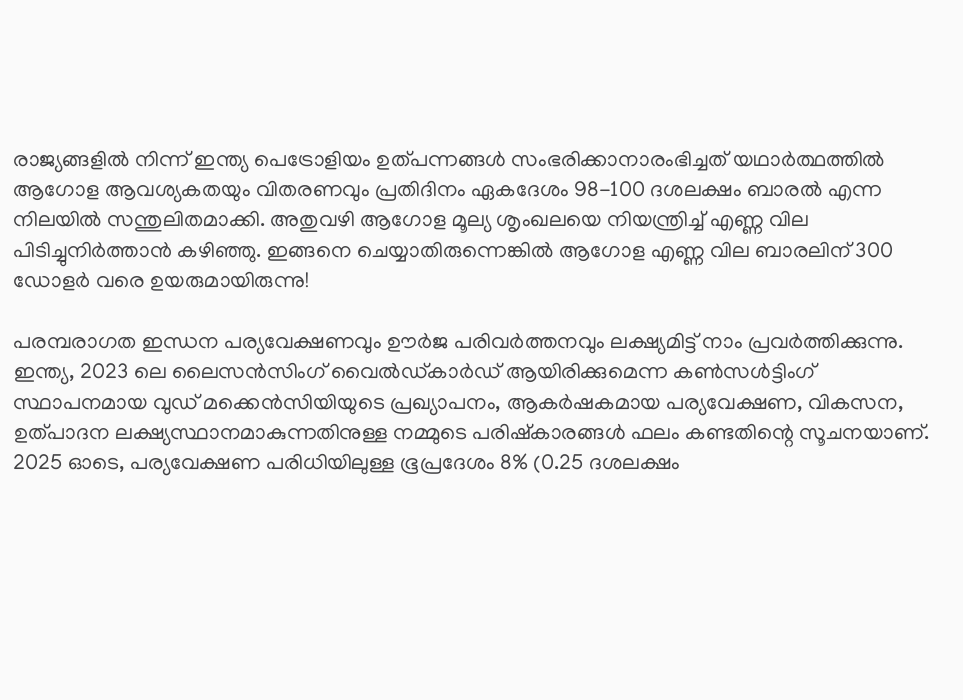രാജ്യങ്ങളില്‍ നിന്ന് ഇന്ത്യ പെട്രോളിയം ഉത്പന്നങ്ങള്‍ സംഭരിക്കാനാരംഭിച്ചത് യഥാര്‍ത്ഥത്തില്‍ ആഗോള ആവശ്യകതയും വിതരണവും പ്രതിദിനം ഏകദേശം 98-100 ദശലക്ഷം ബാരല്‍ എന്ന നിലയില്‍ സന്തുലിതമാക്കി. അതുവഴി ആഗോള മൂല്യ ശൃംഖലയെ നിയന്ത്രിച്ച് എണ്ണ വില പിടിച്ചുനിര്‍ത്താന്‍ കഴിഞ്ഞു. ഇങ്ങനെ ചെയ്യാതിരുന്നെങ്കില്‍ ആഗോള എണ്ണ വില ബാരലിന് 300 ഡോളര്‍ വരെ ഉയരുമായിരുന്നു!

പരമ്പരാഗത ഇന്ധന പര്യവേക്ഷണവും ഊര്‍ജ പരിവര്‍ത്തനവും ലക്ഷ്യമിട്ട് നാം പ്രവര്‍ത്തിക്കുന്നു. ഇന്ത്യ, 2023 ലെ ലൈസന്‍സിംഗ് വൈല്‍ഡ്കാര്‍ഡ് ആയിരിക്കുമെന്ന കണ്‍സള്‍ട്ടിംഗ് സ്ഥാപനമായ വുഡ് മക്കെന്‍സിയിയുടെ പ്രഖ്യാപനം, ആകര്‍ഷകമായ പര്യവേക്ഷണ, വികസന, ഉത്പാദന ലക്ഷ്യസ്ഥാനമാകുന്നതിനുള്ള നമ്മുടെ പരിഷ്‌കാരങ്ങള്‍ ഫലം കണ്ടതിന്റെ സൂചനയാണ്. 2025 ഓടെ, പര്യവേക്ഷണ പരിധിയിലുള്ള ഭൂപ്രദേശം 8% (0.25 ദശലക്ഷം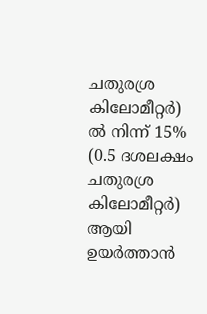ചതുരശ്ര കിലോമീറ്റര്‍) ല്‍ നിന്ന് 15% (0.5 ദശലക്ഷം ചതുരശ്ര കിലോമീറ്റര്‍) ആയി ഉയര്‍ത്താന്‍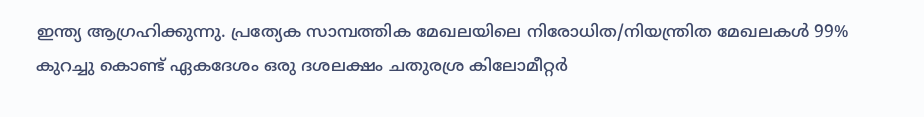ഇന്ത്യ ആഗ്രഹിക്കുന്നു. പ്രത്യേക സാമ്പത്തിക മേഖലയിലെ നിരോധിത/നിയന്ത്രിത മേഖലകള്‍ 99% കുറച്ചു കൊണ്ട് ഏകദേശം ഒരു ദശലക്ഷം ചതുരശ്ര കിലോമീറ്റര്‍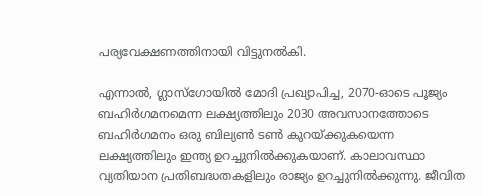പര്യവേക്ഷണത്തിനായി വിട്ടുനല്‍കി.

എന്നാല്‍, ഗ്ലാസ്‌ഗോയില്‍ മോദി പ്രഖ്യാപിച്ച, 2070-ഓടെ പൂജ്യം ബഹിര്‍ഗമനമെന്ന ലക്ഷ്യത്തിലും 2030 അവസാനത്തോടെ ബഹിര്‍ഗമനം ഒരു ബില്യണ്‍ ടണ്‍ കുറയ്‌ക്കുകയെന്ന ലക്ഷ്യത്തിലും ഇന്ത്യ ഉറച്ചുനില്‍ക്കുകയാണ്. കാലാവസ്ഥാ വ്യതിയാന പ്രതിബദ്ധതകളിലും രാജ്യം ഉറച്ചുനില്‍ക്കുന്നു. ജീവിത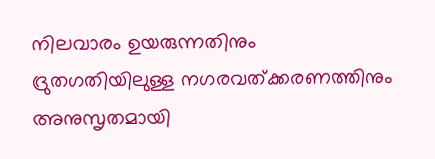നിലവാരം ഉയരുന്നതിനും ദ്രുതഗതിയിലുള്ള നഗരവത്ക്കരണത്തിനും അനുസൃതമായി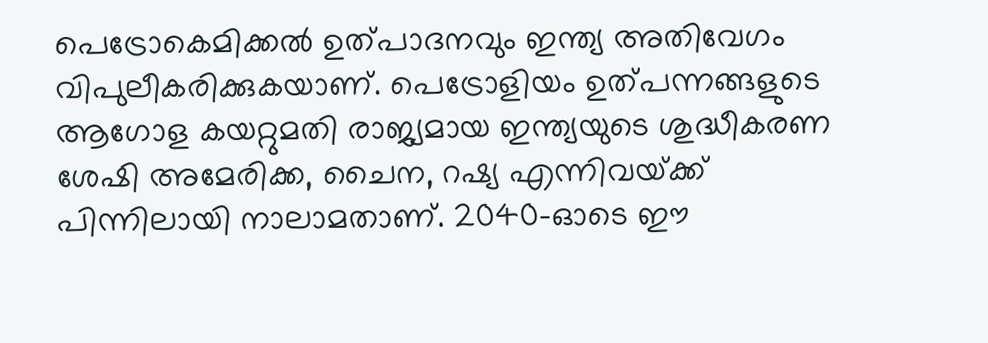പെട്രോകെമിക്കല്‍ ഉത്പാദനവും ഇന്ത്യ അതിവേഗം വിപുലീകരിക്കുകയാണ്. പെട്രോളിയം ഉത്പന്നങ്ങളുടെ ആഗോള കയറ്റുമതി രാജ്യമായ ഇന്ത്യയുടെ ശുദ്ധീകരണ ശേഷി അമേരിക്ക, ചൈന, റഷ്യ എന്നിവയ്‌ക്ക് പിന്നിലായി നാലാമതാണ്. 2040-ഓടെ ഈ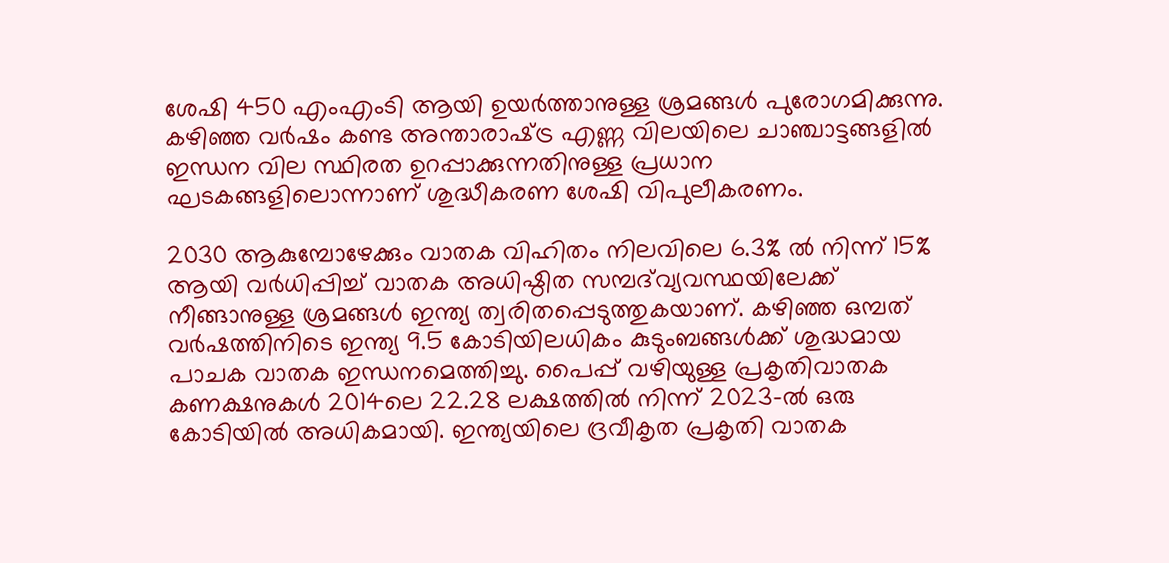ശേഷി 450 എംഎംടി ആയി ഉയര്‍ത്താനുള്ള ശ്രമങ്ങള്‍ പുരോഗമിക്കുന്നു. കഴിഞ്ഞ വര്‍ഷം കണ്ട അന്താരാഷ്‌ട്ര എണ്ണ വിലയിലെ ചാഞ്ചാട്ടങ്ങളില്‍ ഇന്ധന വില സ്ഥിരത ഉറപ്പാക്കുന്നതിനുള്ള പ്രധാന ഘടകങ്ങളിലൊന്നാണ് ശുദ്ധീകരണ ശേഷി വിപുലീകരണം.

2030 ആകുമ്പോഴേക്കും വാതക വിഹിതം നിലവിലെ 6.3% ല്‍ നിന്ന് 15% ആയി വര്‍ധിപ്പിച്ച് വാതക അധിഷ്ഠിത സമ്പദ്‌വ്യവസ്ഥയിലേക്ക് നീങ്ങാനുള്ള ശ്രമങ്ങള്‍ ഇന്ത്യ ത്വരിതപ്പെടുത്തുകയാണ്. കഴിഞ്ഞ ഒമ്പത് വര്‍ഷത്തിനിടെ ഇന്ത്യ 9.5 കോടിയിലധികം കുടുംബങ്ങള്‍ക്ക് ശുദ്ധമായ പാചക വാതക ഇന്ധനമെത്തിച്ചു. പൈപ്പ് വഴിയുള്ള പ്രകൃതിവാതക കണക്ഷനുകള്‍ 2014ലെ 22.28 ലക്ഷത്തില്‍ നിന്ന് 2023-ല്‍ ഒരു കോടിയില്‍ അധികമായി. ഇന്ത്യയിലെ ദ്രവീകൃത പ്രകൃതി വാതക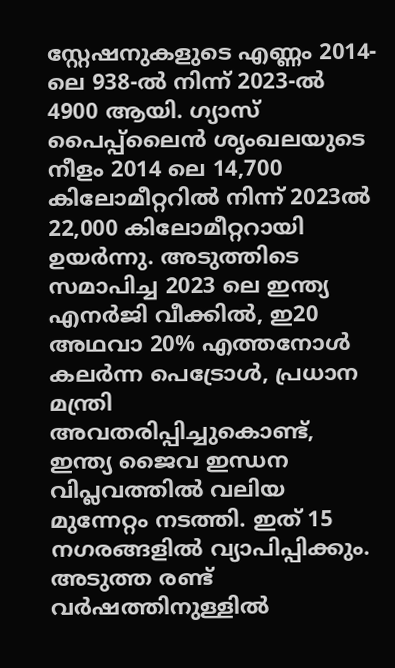സ്റ്റേഷനുകളുടെ എണ്ണം 2014-ലെ 938-ല്‍ നിന്ന് 2023-ല്‍ 4900 ആയി. ഗ്യാസ് പൈപ്പ്‌ലൈന്‍ ശൃംഖലയുടെ നീളം 2014 ലെ 14,700 കിലോമീറ്ററില്‍ നിന്ന് 2023ല്‍ 22,000 കിലോമീറ്ററായി ഉയര്‍ന്നു. അടുത്തിടെ സമാപിച്ച 2023 ലെ ഇന്ത്യ എനര്‍ജി വീക്കില്‍, ഇ20 അഥവാ 20% എത്തനോള്‍ കലര്‍ന്ന പെട്രോള്‍, പ്രധാന മന്ത്രി അവതരിപ്പിച്ചുകൊണ്ട്, ഇന്ത്യ ജൈവ ഇന്ധന വിപ്ലവത്തില്‍ വലിയ മുന്നേറ്റം നടത്തി. ഇത് 15 നഗരങ്ങളില്‍ വ്യാപിപ്പിക്കും. അടുത്ത രണ്ട് വര്‍ഷത്തിനുള്ളില്‍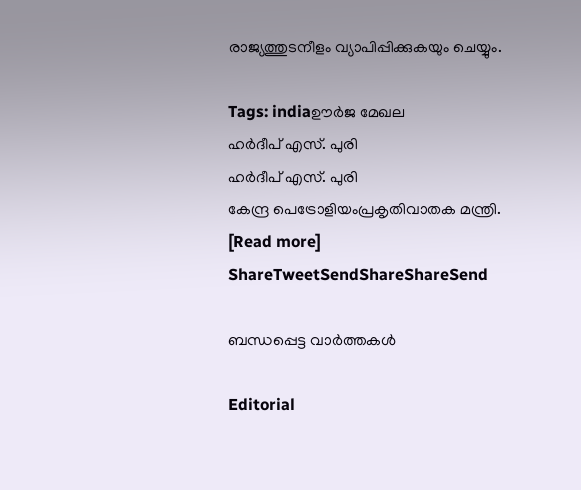രാജ്യത്തുടനീളം വ്യാപിപ്പിക്കുകയും ചെയ്യും.

Tags: indiaഊര്‍ജ മേഖല
ഹര്‍ദീപ് എസ്. പുരി
ഹര്‍ദീപ് എസ്. പുരി
കേന്ദ്ര പെട്രോളിയംപ്രകൃതിവാതക മന്ത്രി. [Read more]
ShareTweetSendShareShareSend

ബന്ധപ്പെട്ട വാര്‍ത്തകള്‍

Editorial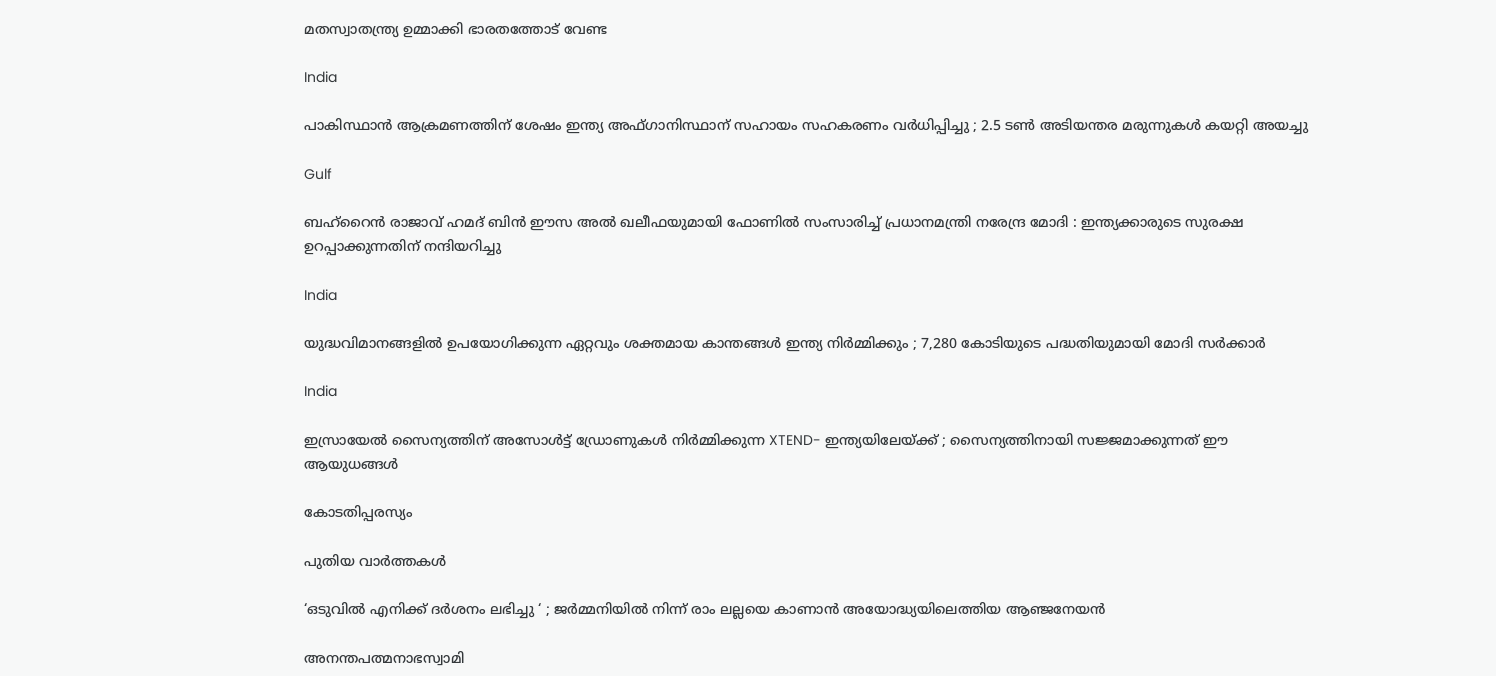മതസ്വാതന്ത്ര്യ ഉമ്മാക്കി ഭാരതത്തോട് വേണ്ട

India

പാകിസ്ഥാൻ ആക്രമണത്തിന് ശേഷം ഇന്ത്യ അഫ്ഗാനിസ്ഥാന് സഹായം സഹകരണം വർധിപ്പിച്ചു ; 2.5 ടൺ അടിയന്തര മരുന്നുകൾ കയറ്റി അയച്ചു

Gulf

ബഹ്‌റൈൻ രാജാവ് ഹമദ് ബിൻ ഈസ അൽ ഖലീഫയുമായി ഫോണിൽ സംസാരിച്ച് പ്രധാനമന്ത്രി നരേന്ദ്ര മോദി : ഇന്ത്യക്കാരുടെ സുരക്ഷ ഉറപ്പാക്കുന്നതിന് നന്ദിയറിച്ചു

India

യുദ്ധവിമാനങ്ങളിൽ ഉപയോഗിക്കുന്ന ഏറ്റവും ശക്തമായ കാന്തങ്ങൾ ഇന്ത്യ നിർമ്മിക്കും ; 7,280 കോടിയുടെ പദ്ധതിയുമായി മോദി സർക്കാർ

India

ഇസ്രായേൽ സൈന്യത്തിന് അസോൾട്ട് ഡ്രോണുകൾ നിർമ്മിക്കുന്ന XTEND- ഇന്ത്യയിലേയ്‌ക്ക് ; സൈന്യത്തിനായി സജ്ജമാക്കുന്നത് ഈ ആയുധങ്ങൾ

കോടതിപ്പരസ്യം

പുതിയ വാര്‍ത്തകള്‍

‘ഒടുവിൽ എനിക്ക് ദർശനം ലഭിച്ചു ‘ ; ജർമ്മനിയിൽ നിന്ന് രാം ലല്ലയെ കാണാൻ അയോദ്ധ്യയിലെത്തിയ ആഞ്ജനേയൻ

അനന്തപത്മനാഭസ്വാമി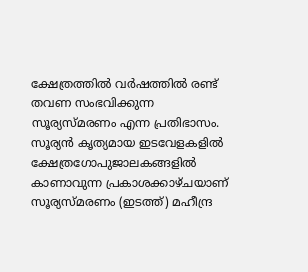ക്ഷേത്രത്തില്‍ വര്‍ഷത്തില്‍ രണ്ട് തവണ സംഭവിക്കുന്ന സൂര്യസ്മരണം എന്ന പ്രതിഭാസം. സൂര്യന്‍ കൃത്യമായ ഇടവേളകളില്‍ ക്ഷേത്രഗോപുജാലകങ്ങളില്‍ കാണാവുന്ന പ്രകാശക്കാഴ്ചയാണ് സൂര്യസ്മരണം (ഇടത്ത്) മഹീന്ദ്ര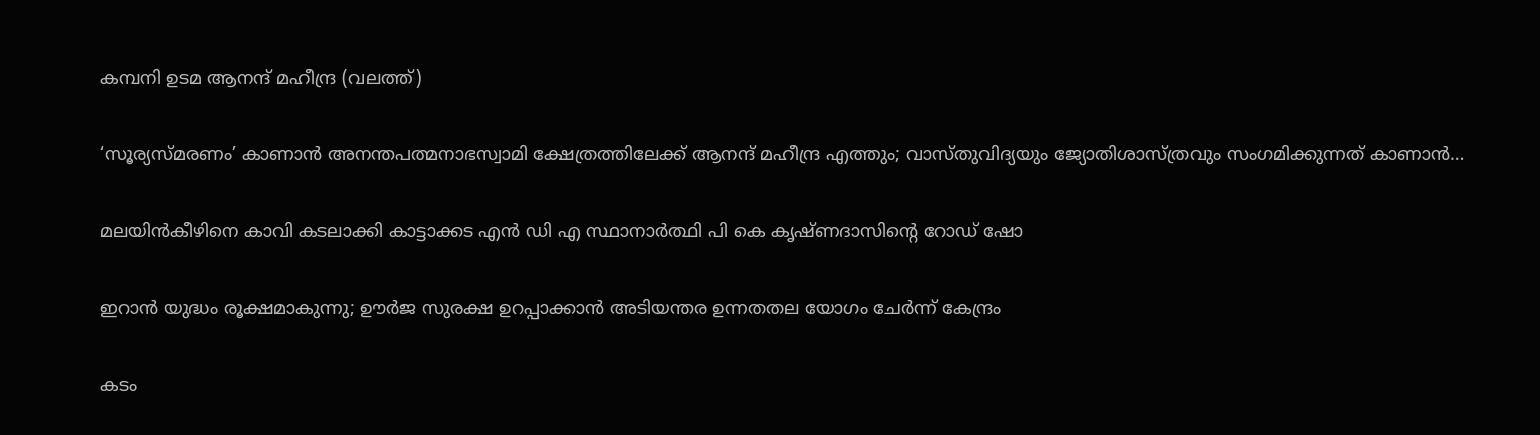കമ്പനി ഉടമ ആനന്ദ് മഹീന്ദ്ര (വലത്ത്)

‘സൂര്യസ്മരണം’ കാണാന്‍ അനന്തപത്മനാഭസ്വാമി ക്ഷേത്രത്തിലേക്ക് ആനന്ദ് മഹീന്ദ്ര എത്തും; വാസ്തുവിദ്യയും ജ്യോതിശാസ്ത്രവും സംഗമിക്കുന്നത് കാണാന്‍…

മലയിന്‍കീഴിനെ കാവി കടലാക്കി കാട്ടാക്കട എന്‍ ഡി എ സ്ഥാനാര്‍ത്ഥി പി കെ കൃഷ്ണദാസിന്റെ റോഡ് ഷോ

ഇറാന്‍ യുദ്ധം രൂക്ഷമാകുന്നു; ഊർജ സുരക്ഷ ഉറപ്പാക്കാൻ അടിയന്തര ഉന്നതതല യോഗം ചേർന്ന് കേന്ദ്രം

കടം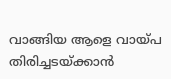വാങ്ങിയ ആളെ വായ്‌പ തിരിച്ചടയ്‌ക്കാൻ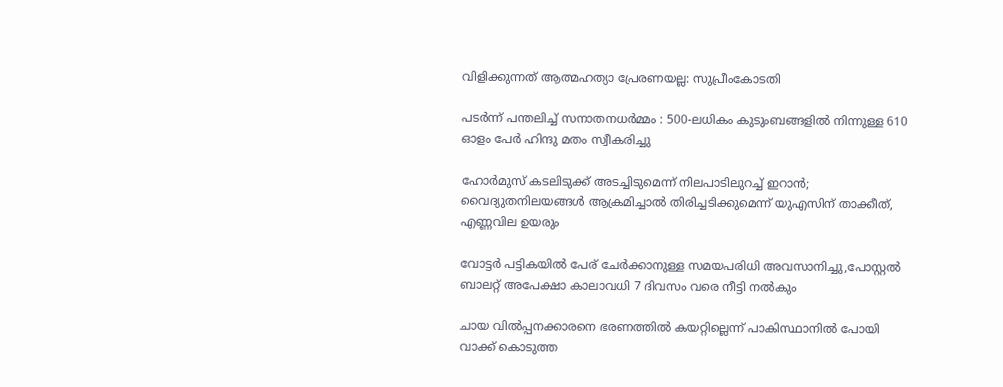വിളിക്കുന്നത് ആത്മഹത്യാ പ്രേരണയല്ല: സുപ്രീംകോടതി

പടർന്ന് പന്തലിച്ച് സനാതനധർമ്മം : 500-ലധികം കുടുംബങ്ങളിൽ നിന്നുള്ള 610 ഓളം പേർ ഹിന്ദു മതം സ്വീകരിച്ചു

ഹോര്‍മുസ് കടലിടുക്ക് അടച്ചിടുമെന്ന് നിലപാടിലുറച്ച് ഇറാന്‍; വൈദ്യുതനിലയങ്ങള്‍ ആക്രമിച്ചാല്‍ തിരിച്ചടിക്കുമെന്ന് യുഎസിന് താക്കീത്, എണ്ണവില ഉയരും

വോട്ടര്‍ പട്ടികയില്‍ പേര് ചേര്‍ക്കാനുള്ള സമയപരിധി അവസാനിച്ചു,പോസ്റ്റല്‍ ബാലറ്റ് അപേക്ഷാ കാലാവധി 7 ദിവസം വരെ നീട്ടി നല്‍കും

ചായ വിൽപ്പനക്കാരനെ ഭരണത്തിൽ കയറ്റില്ലെന്ന് പാകിസ്ഥാനിൽ പോയി വാക്ക് കൊടുത്ത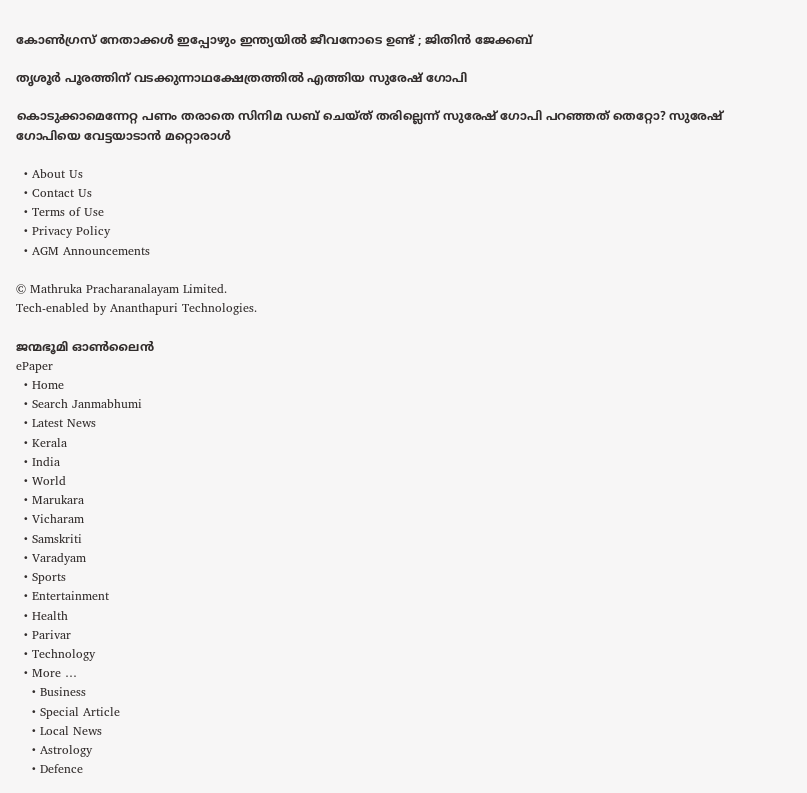കോൺഗ്രസ്‌ നേതാക്കൾ ഇപ്പോഴും ഇന്ത്യയിൽ ജീവനോടെ ഉണ്ട് ; ജിതിൻ ജേക്കബ്

തൃശൂര്‍ പൂരത്തിന് വടക്കുന്നാഥക്ഷേത്രത്തില്‍ എത്തിയ സുരേഷ് ഗോപി

കൊടുക്കാമെന്നേറ്റ പണം തരാതെ സിനിമ ഡബ് ചെയ്ത് തരില്ലെന്ന് സുരേഷ് ഗോപി പറഞ്ഞത് തെറ്റോ? സുരേഷ് ഗോപിയെ വേട്ടയാടാന്‍ മറ്റൊരാള്‍

  • About Us
  • Contact Us
  • Terms of Use
  • Privacy Policy
  • AGM Announcements

© Mathruka Pracharanalayam Limited.
Tech-enabled by Ananthapuri Technologies.

ജന്മഭൂമി ഓണ്‍ലൈന്‍
ePaper
  • Home
  • Search Janmabhumi
  • Latest News
  • Kerala
  • India
  • World
  • Marukara
  • Vicharam
  • Samskriti
  • Varadyam
  • Sports
  • Entertainment
  • Health
  • Parivar
  • Technology
  • More …
    • Business
    • Special Article
    • Local News
    • Astrology
    • Defence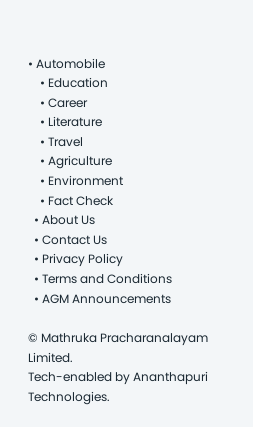• Automobile
    • Education
    • Career
    • Literature
    • Travel
    • Agriculture
    • Environment
    • Fact Check
  • About Us
  • Contact Us
  • Privacy Policy
  • Terms and Conditions
  • AGM Announcements

© Mathruka Pracharanalayam Limited.
Tech-enabled by Ananthapuri Technologies.